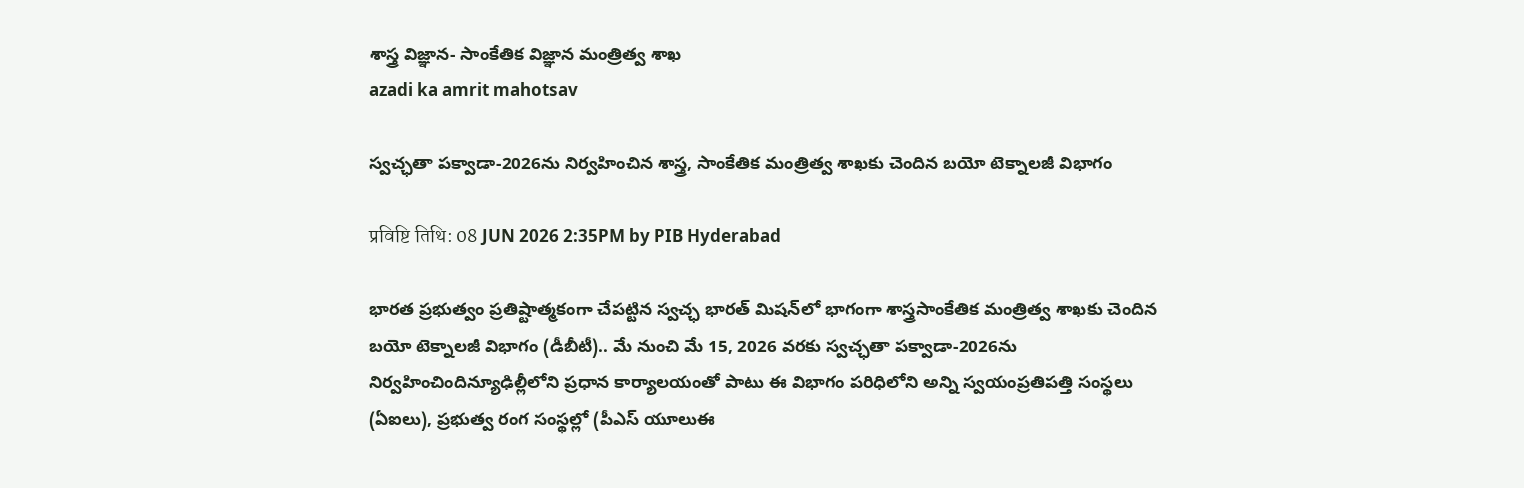శాస్త్ర విజ్ఞాన- సాంకేతిక విజ్ఞాన మంత్రిత్వ శాఖ
azadi ka amrit mahotsav

స్వచ్ఛతా పక్వాడా-2026ను నిర్వహించిన శాస్త్ర, సాంకేతిక మంత్రిత్వ శాఖకు చెందిన బయో టెక్నాలజీ విభాగం

प्रविष्टि तिथि: 08 JUN 2026 2:35PM by PIB Hyderabad

భారత ప్రభుత్వం ప్రతిష్టాత్మకంగా చేపట్టిన స్వచ్ఛ భారత్ మిషన్‌లో భాగంగా శాస్త్రసాంకేతిక మంత్రిత్వ శాఖకు చెందిన బయో టెక్నాలజీ విభాగం (డీబీటీ).. మే నుంచి మే 15, 2026 వరకు స్వచ్ఛతా పక్వాడా-2026ను నిర్వహించిందిన్యూఢిల్లీలోని ప్రధాన కార్యాలయంతో పాటు ఈ విభాగం పరిధిలోని అన్ని స్వయంప్రతిపత్తి సంస్థలు (ఏఐలు), ప్రభుత్వ రంగ సంస్థల్లో (పీఎస్ యూలుఈ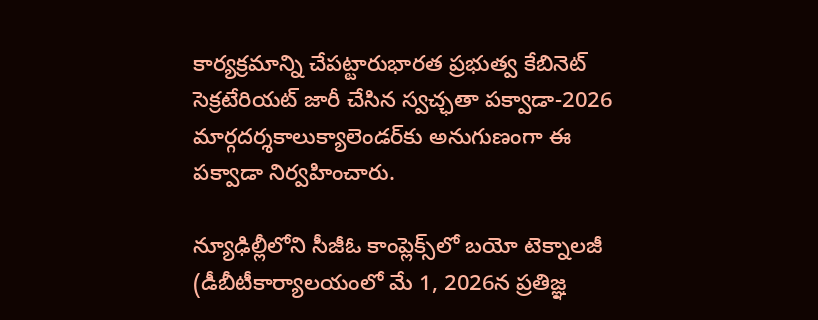కార్యక్రమాన్ని చేపట్టారుభారత ప్రభుత్వ కేబినెట్ సెక్రటేరియట్ జారీ చేసిన స్వచ్ఛతా పక్వాడా-2026 మార్గదర్శకాలుక్యాలెండర్‌కు అనుగుణంగా ఈ పక్వాడా నిర్వహించారు.

న్యూఢిల్లీలోని సీజీఓ కాంప్లెక్స్‌లో బయో టెక్నాలజీ (డీబీటీకార్యాలయంలో మే 1, 2026న ప్రతిజ్ఞ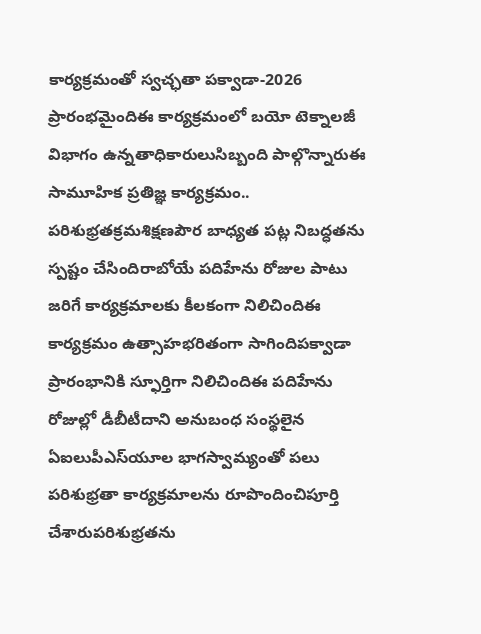కార్యక్రమంతో స్వచ్ఛతా పక్వాడా-2026 ప్రారంభమైందిఈ కార్యక్రమంలో బయో టెక్నాలజీ విభాగం ఉన్నతాధికారులుసిబ్బంది పాల్గొన్నారుఈ సామూహిక ప్రతిజ్ఞ కార్యక్రమం.. పరిశుభ్రతక్రమశిక్షణపౌర బాధ్యత పట్ల నిబద్ధతను స్పష్టం చేసిందిరాబోయే పదిహేను రోజుల పాటు జరిగే కార్యక్రమాలకు కీలకంగా నిలిచిందిఈ కార్యక్రమం ఉత్సాహభరితంగా సాగిందిపక్వాడా ప్రారంభానికి స్ఫూర్తిగా నిలిచిందిఈ పదిహేను రోజుల్లో డీబీటీదాని అనుబంధ సంస్థలైన ఏఐలుపీఎస్‌యూల భాగస్వామ్యంతో పలు పరిశుభ్రతా కార్యక్రమాలను రూపొందించిపూర్తి చేశారుపరిశుభ్రతను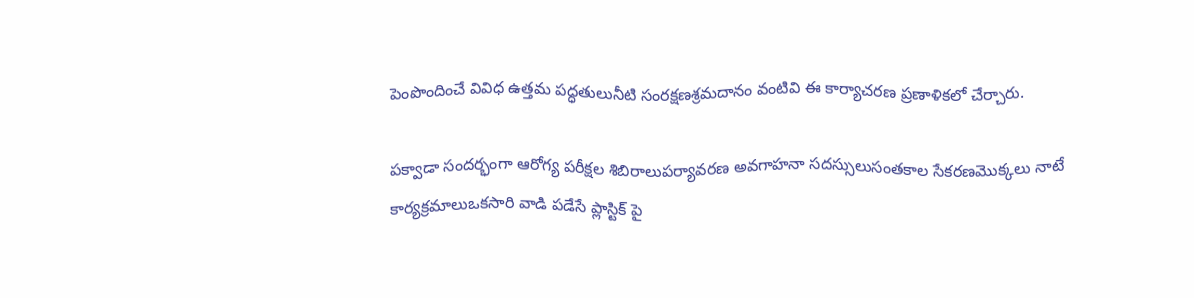పెంపొందించే వివిధ ఉత్తమ పద్ధతులునీటి సంరక్షణశ్రమదానం వంటివి ఈ కార్యాచరణ ప్రణాళికలో చేర్చారు.

పక్వాడా సందర్భంగా ఆరోగ్య పరీక్షల శిబిరాలుపర్యావరణ అవగాహనా సదస్సులుసంతకాల సేకరణమొక్కలు నాటే కార్యక్రమాలుఒకసారి వాడి పడేసే ప్లాస్టిక్ పై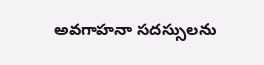అవగాహనా సదస్సులను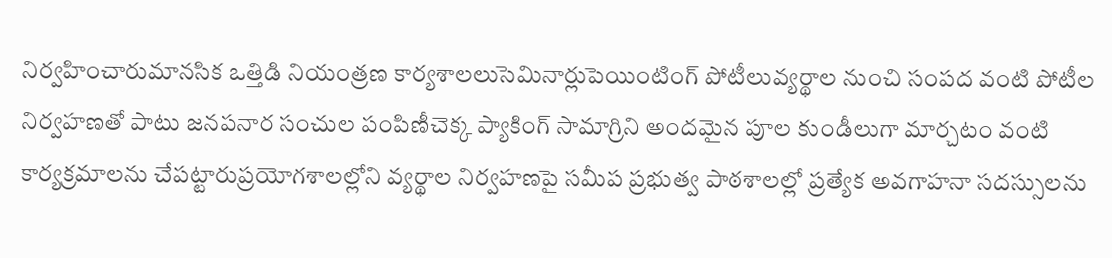నిర్వహించారుమానసిక ఒత్తిడి నియంత్రణ కార్యశాలలుసెమినార్లుపెయింటింగ్ పోటీలువ్యర్థాల నుంచి సంపద వంటి పోటీల నిర్వహణతో పాటు జనపనార సంచుల పంపిణీచెక్క ప్యాకింగ్ సామాగ్రిని అందమైన పూల కుండీలుగా మార్చటం వంటి కార్యక్రమాలను చేపట్టారుప్రయోగశాలల్లోని వ్యర్థాల నిర్వహణపై సమీప ప్రభుత్వ పాఠశాలల్లో ప్రత్యేక అవగాహనా సదస్సులను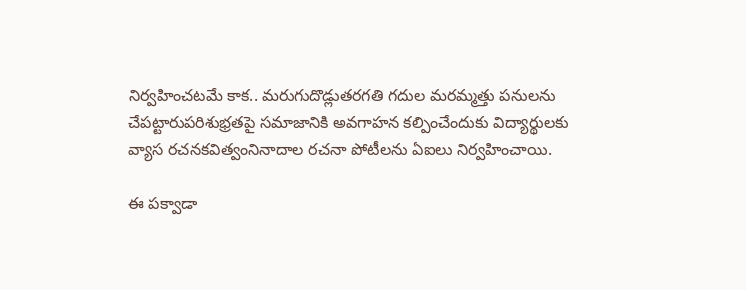నిర్వహించటమే కాక.. మరుగుదొడ్లుతరగతి గదుల మరమ్మత్తు పనులను చేపట్టారుపరిశుభ్రతపై సమాజానికి అవగాహన కల్పించేందుకు విద్యార్థులకు వ్యాస రచనకవిత్వంనినాదాల రచనా పోటీలను ఏఐలు నిర్వహించాయి.

ఈ పక్వాడా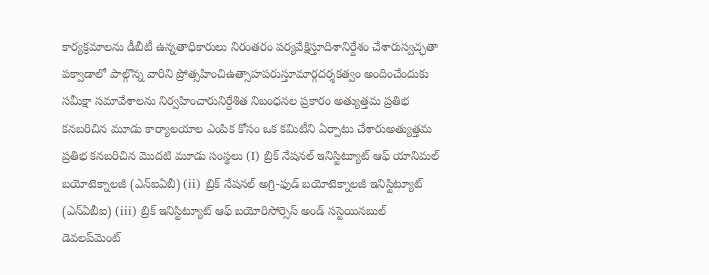కార్యక్రమాలను డీబీటీ ఉన్నతాధికారులు నిరంతరం పర్యవేక్షిస్తూదిశానిర్దేశం చేశారుస్వచ్ఛతా పక్వాడాలో పాల్గొన్న వారిని ప్రోత్సహించిఉత్సాహపరుస్తూమార్గదర్శకత్వం అందించేందుకు సమీక్షా సమావేశాలను నిర్వహించారునిర్దేశిత నిబంధనల ప్రకారం అత్యుత్తమ ప్రతిభ కనబరిచిన మూడు కార్యాలయాల ఎంపిక కోసం ఒక కమిటీని ఏర్పాటు చేశారుఅత్యుత్తమ ప్రతిభ కనబరిచిన మొదటి మూడు సంస్థలు (I) బ్రిక్ నేషనల్ ఇనిస్టిట్యూట్ ఆఫ్ యానిమల్ బయోటెక్నాలజీ (ఎన్ఐఏబీ) (ii) బ్రిక్ నేషనల్ అగ్రి-ఫుడ్ బయోటెక్నాలజీ ఇనిస్టిట్యూట్ (ఎన్ఏబీఐ) (iii) బ్రిక్ ఇనిస్టిట్యూట్ ఆఫ్ బయోరిసోర్సెస్ అండ్ సస్టెయినబుల్ డెవలప్‌మెంట్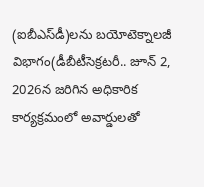(ఐబీఎస్‌డీ)లను బయోటెక్నాలజీ విభాగం(డీబీటీసెక్రటరీ.. జూన్ 2, 2026న జరిగిన అధికారిక కార్యక్రమంలో అవార్డులతో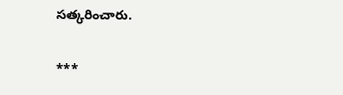సత్కరించారు.

***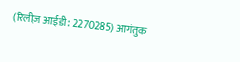(रिलीज़ आईडी: 2270285) आगंतुक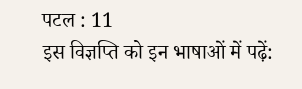पटल : 11
इस विज्ञप्ति को इन भाषाओं में पढ़ें: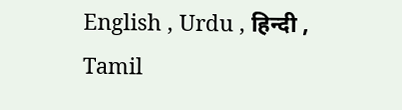English , Urdu , हिन्दी , Tamil